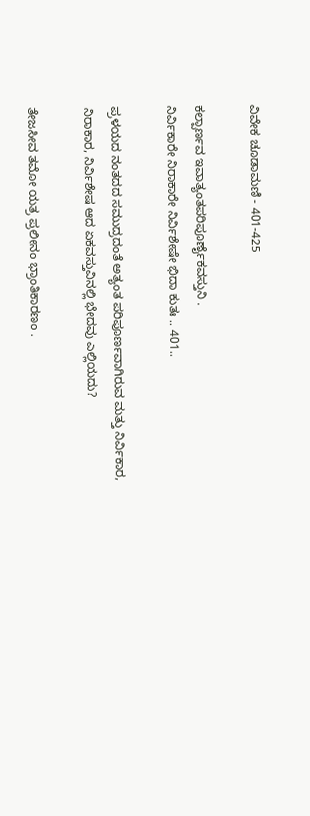ವಿವೇಕ ಚೂಡಾಮಣಿ - 401-425

ಕಲ್ಪಾರ್ಣವ ಇವಾತ್ಯಂತಪರಿಪೂರ್ಣೈಕವಸ್ತುನಿ .
ನಿರ್ವಿಕಾರೇ ನಿರಾಕಾರೇ ನಿರ್ವಿಶೇಷೇ ಭಿದಾ ಕುತಃ .. 401..

ಪ್ರಳಯದ ನಂತದದ ಸಮುದ್ರದಂತೆ ಅತ್ಯಂತ ಪರಿಪೂರ್ಣವಾಗಿರುವ ಮತ್ತು ನಿರ್ವಿಕಾರ, ನಿರಾಕಾರ, ನಿರ್ವಿಶೇಷ ಆದ ಏಕವಸ್ತುವಿನಲ್ಲಿ ಭೇದವು ಎಲ್ಲಿಯದು?

ತೇಜಸೀವ ತಮೋ ಯತ್ರ ಪ್ರಲೀನಂ ಭ್ರಾಂತಿಕಾರಣಂ .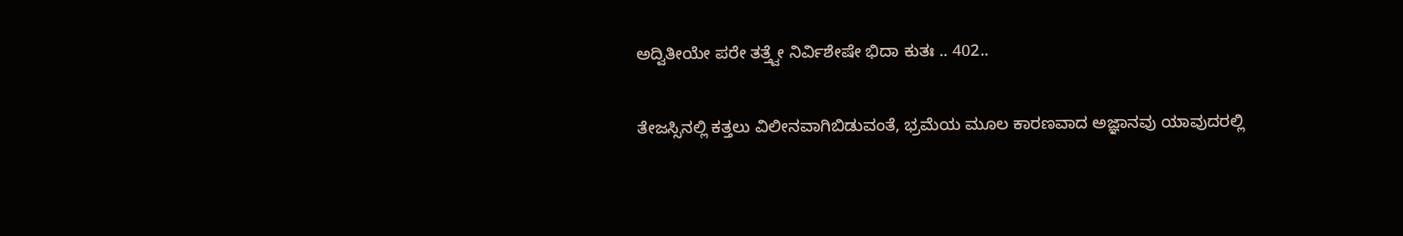ಅದ್ವಿತೀಯೇ ಪರೇ ತತ್ತ್ವೇ ನಿರ್ವಿಶೇಷೇ ಭಿದಾ ಕುತಃ .. 402..

ತೇಜಸ್ಸಿನಲ್ಲಿ ಕತ್ತಲು ವಿಲೀನವಾಗಿಬಿಡುವಂತೆ, ಭ್ರಮೆಯ ಮೂಲ ಕಾರಣವಾದ ಅಜ್ಞಾನವು ಯಾವುದರಲ್ಲಿ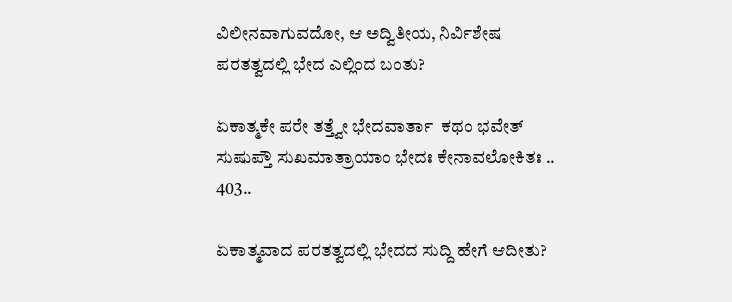ವಿಲೀನವಾಗುವದೋ, ಆ ಅದ್ವಿತೀಯ, ನಿರ್ವಿಶೇಷ ಪರತತ್ವದಲ್ಲಿ ಭೇದ ಎಲ್ಲಿಂದ ಬಂತು?

ಏಕಾತ್ಮಕೇ ಪರೇ ತತ್ತ್ವೇ ಭೇದವಾರ್ತಾ  ಕಥಂ ಭವೇತ್
ಸುಷುಪ್ತೌ ಸುಖಮಾತ್ರಾಯಾಂ ಭೇದಃ ಕೇನಾವಲೋಕಿತಃ .. 403..

ಏಕಾತ್ಮವಾದ ಪರತತ್ವದಲ್ಲಿ ಭೇದದ ಸುದ್ದಿ ಹೇಗೆ ಆದೀತು?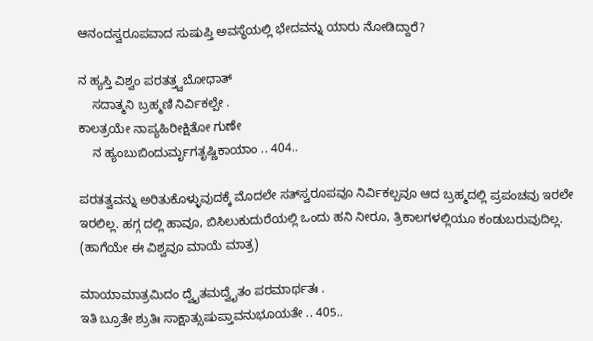ಆನಂದಸ್ವರೂಪವಾದ ಸುಷುಪ್ತಿ ಅವಸ್ಥೆಯಲ್ಲಿ ಭೇದವನ್ನು ಯಾರು ನೋಡಿದ್ದಾರೆ?

ನ ಹ್ಯಸ್ತಿ ವಿಶ್ವಂ ಪರತತ್ತ್ವಬೋಧಾತ್
    ಸದಾತ್ಮನಿ ಬ್ರಹ್ಮಣಿ ನಿರ್ವಿಕಲ್ಪೇ .
ಕಾಲತ್ರಯೇ ನಾಪ್ಯಹಿರೀಕ್ಷಿತೋ ಗುಣೇ
    ನ ಹ್ಯಂಬುಬಿಂದುರ್ಮೃಗತೃಷ್ಣಿಕಾಯಾಂ .. 404..

ಪರತತ್ವವನ್ನು ಅರಿತುಕೊಳ್ಳುವುದಕ್ಕೆ ಮೊದಲೇ ಸತ್‌ಸ್ವರೂಪವೂ ನಿರ್ವಿಕಲ್ಪವೂ ಆದ ಬ್ರಹ್ಮದಲ್ಲಿ ಪ್ರಪಂಚವು ಇರಲೇ ಇರಲಿಲ್ಲ. ಹಗ್ಗ ದಲ್ಲಿ ಹಾವೂ, ಬಿಸಿಲುಕುದುರೆಯಲ್ಲಿ ಒಂದು ಹನಿ ನೀರೂ, ತ್ರಿಕಾಲಗಳಲ್ಲಿಯೂ ಕಂಡುಬರುವುದಿಲ್ಲ. (ಹಾಗೆಯೇ ಈ ವಿಶ್ವವೂ ಮಾಯೆ ಮಾತ್ರ)

ಮಾಯಾಮಾತ್ರಮಿದಂ ದ್ವೈತಮದ್ವೈತಂ ಪರಮಾರ್ಥತಃ .
ಇತಿ ಬ್ರೂತೇ ಶ್ರುತಿಃ ಸಾಕ್ಷಾತ್ಸುಷುಪ್ತಾವನುಭೂಯತೇ .. 405..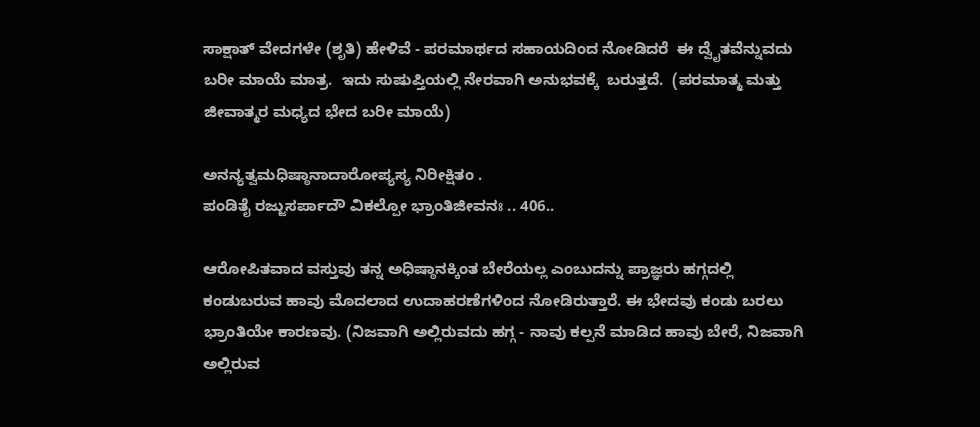ಸಾಕ್ಷಾತ್ ವೇದಗಳೇ (ಶೃತಿ) ಹೇಳಿವೆ - ಪರಮಾರ್ಥದ ಸಹಾಯದಿಂದ ನೋಡಿದರೆ  ಈ ದ್ವೈತವೆನ್ನುವದು ಬರೀ ಮಾಯೆ ಮಾತ್ರ.  ಇದು ಸುಷುಪ್ತಿಯಲ್ಲಿ ನೇರವಾಗಿ ಅನುಭವಕ್ಕೆ  ಬರುತ್ತದೆ.  (ಪರಮಾತ್ಮ ಮತ್ತು ಜೀವಾತ್ಮರ ಮಧ್ಯದ ಭೇದ ಬರೀ ಮಾಯೆ)

ಅನನ್ಯತ್ವಮಧಿಷ್ಠಾನಾದಾರೋಪ್ಯಸ್ಯ ನಿರೀಕ್ಷಿತಂ .
ಪಂಡಿತೈ ರಜ್ಜುಸರ್ಪಾದೌ ವಿಕಲ್ಪೋ ಭ್ರಾಂತಿಜೀವನಃ .. 406..

ಆರೋಪಿತವಾದ ವಸ್ತುವು ತನ್ನ ಅಧಿಷ್ಠಾನಕ್ಕಿಂತ ಬೇರೆಯಲ್ಲ ಎಂಬುದನ್ನು ಪ್ರಾಜ್ಞರು ಹಗ್ಗದಲ್ಲಿ ಕಂಡುಬರುವ ಹಾವು ಮೊದಲಾದ ಉದಾಹರಣೆಗಳಿಂದ ನೋಡಿರುತ್ತಾರೆ. ಈ ಭೇದವು ಕಂಡು ಬರಲು ಭ್ರಾಂತಿಯೇ ಕಾರಣವು. (ನಿಜವಾಗಿ ಅಲ್ಲಿರುವದು ಹಗ್ಗ - ನಾವು ಕಲ್ಪನೆ ಮಾಡಿದ ಹಾವು ಬೇರೆ, ನಿಜವಾಗಿ ಅಲ್ಲಿರುವ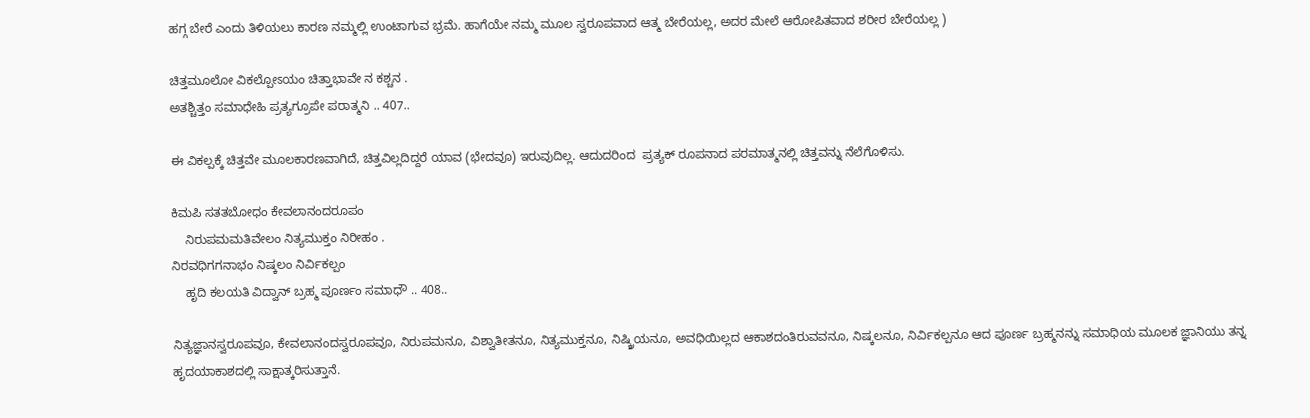ಹಗ್ಗ ಬೇರೆ ಎಂದು ತಿಳಿಯಲು ಕಾರಣ ನಮ್ಮಲ್ಲಿ ಉಂಟಾಗುವ ಭ್ರಮೆ. ಹಾಗೆಯೇ ನಮ್ಮ ಮೂಲ ಸ್ವರೂಪವಾದ ಆತ್ಮ ಬೇರೆಯಲ್ಲ, ಅದರ ಮೇಲೆ ಆರೋಪಿತವಾದ ಶರೀರ ಬೇರೆಯಲ್ಲ )

ಚಿತ್ತಮೂಲೋ ವಿಕಲ್ಪೋಽಯಂ ಚಿತ್ತಾಭಾವೇ ನ ಕಶ್ಚನ .
ಅತಶ್ಚಿತ್ತಂ ಸಮಾಧೇಹಿ ಪ್ರತ್ಯಗ್ರೂಪೇ ಪರಾತ್ಮನಿ .. 407..

ಈ ವಿಕಲ್ಪಕ್ಕೆ ಚಿತ್ತವೇ ಮೂಲಕಾರಣವಾಗಿದೆ, ಚಿತ್ತವಿಲ್ಲದಿದ್ದರೆ ಯಾವ (ಭೇದವೂ) ಇರುವುದಿಲ್ಲ. ಆದುದರಿಂದ  ಪ್ರತ್ಯಕ್ ರೂಪನಾದ ಪರಮಾತ್ಮನಲ್ಲಿ ಚಿತ್ತವನ್ನು ನೆಲೆಗೊಳಿಸು.

ಕಿಮಪಿ ಸತತಬೋಧಂ ಕೇವಲಾನಂದರೂಪಂ
    ನಿರುಪಮಮತಿವೇಲಂ ನಿತ್ಯಮುಕ್ತಂ ನಿರೀಹಂ .
ನಿರವಧಿಗಗನಾಭಂ ನಿಷ್ಕಲಂ ನಿರ್ವಿಕಲ್ಪಂ
    ಹೃದಿ ಕಲಯತಿ ವಿದ್ವಾನ್ ಬ್ರಹ್ಮ ಪೂರ್ಣಂ ಸಮಾಧೌ .. 408..

ನಿತ್ಯಜ್ಞಾನಸ್ವರೂಪವೂ, ಕೇವಲಾನಂದಸ್ವರೂಪವೂ, ನಿರುಪಮನೂ, ವಿಶ್ವಾತೀತನೂ, ನಿತ್ಯಮುಕ್ತನೂ, ನಿಷ್ಕ್ರಿಯನೂ, ಅವಧಿಯಿಲ್ಲದ ಆಕಾಶದಂತಿರುವವನೂ, ನಿಷ್ಕಲನೂ, ನಿರ್ವಿಕಲ್ಪನೂ ಆದ ಪೂರ್ಣ ಬ್ರಹ್ಮನನ್ನು ಸಮಾಧಿಯ ಮೂಲಕ ಜ್ಞಾನಿಯು ತನ್ನ ಹೃದಯಾಕಾಶದಲ್ಲಿ ಸಾಕ್ಷಾತ್ಕರಿಸುತ್ತಾನೆ.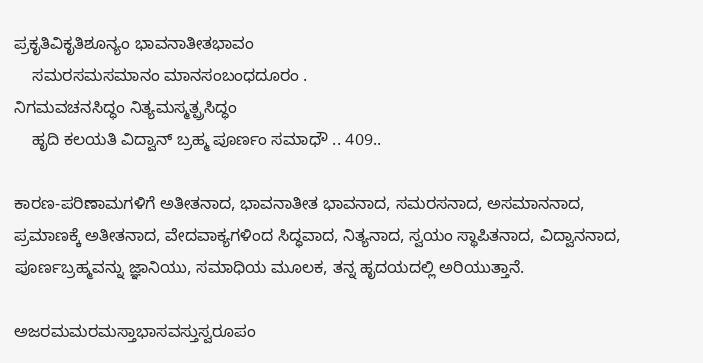ಪ್ರಕೃತಿವಿಕೃತಿಶೂನ್ಯಂ ಭಾವನಾತೀತಭಾವಂ
    ಸಮರಸಮಸಮಾನಂ ಮಾನಸಂಬಂಧದೂರಂ .
ನಿಗಮವಚನಸಿದ್ಧಂ ನಿತ್ಯಮಸ್ಮತ್ಪ್ರಸಿದ್ಧಂ
    ಹೃದಿ ಕಲಯತಿ ವಿದ್ವಾನ್ ಬ್ರಹ್ಮ ಪೂರ್ಣಂ ಸಮಾಧೌ .. 409..

ಕಾರಣ-ಪರಿಣಾಮಗಳಿಗೆ ಅತೀತನಾದ, ಭಾವನಾತೀತ ಭಾವನಾದ, ಸಮರಸನಾದ, ಅಸಮಾನನಾದ, ಪ್ರಮಾಣಕ್ಕೆ ಅತೀತನಾದ, ವೇದವಾಕ್ಯಗಳಿಂದ ಸಿದ್ಧವಾದ, ನಿತ್ಯನಾದ, ಸ್ವಯಂ ಸ್ಥಾಪಿತನಾದ, ವಿದ್ವಾನನಾದ, ಪೂರ್ಣಬ್ರಹ್ಮವನ್ನು ಜ್ಞಾನಿಯು, ಸಮಾಧಿಯ ಮೂಲಕ, ತನ್ನ ಹೃದಯದಲ್ಲಿ ಅರಿಯುತ್ತಾನೆ.

ಅಜರಮಮರಮಸ್ತಾಭಾಸವಸ್ತುಸ್ವರೂಪಂ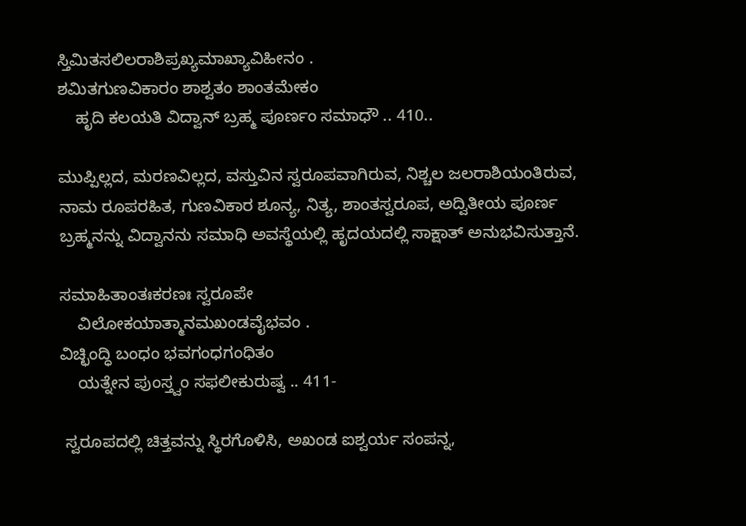ಸ್ತಿಮಿತಸಲಿಲರಾಶಿಪ್ರಖ್ಯಮಾಖ್ಯಾವಿಹೀನಂ .
ಶಮಿತಗುಣವಿಕಾರಂ ಶಾಶ್ವತಂ ಶಾಂತಮೇಕಂ
    ಹೃದಿ ಕಲಯತಿ ವಿದ್ವಾನ್ ಬ್ರಹ್ಮ ಪೂರ್ಣಂ ಸಮಾಧೌ .. 410..

ಮುಪ್ಪಿಲ್ಲದ, ಮರಣವಿಲ್ಲದ, ವಸ್ತುವಿನ ಸ್ವರೂಪವಾಗಿರುವ, ನಿಶ್ಚಲ ಜಲರಾಶಿಯಂತಿರುವ, ನಾಮ ರೂಪರಹಿತ, ಗುಣವಿಕಾರ ಶೂನ್ಯ, ನಿತ್ಯ, ಶಾಂತಸ್ವರೂಪ, ಅದ್ವಿತೀಯ ಪೂರ್ಣ ಬ್ರಹ್ಮನನ್ನು ವಿದ್ವಾನನು ಸಮಾಧಿ ಅವಸ್ಥೆಯಲ್ಲಿ ಹೃದಯದಲ್ಲಿ ಸಾಕ್ಷಾತ್ ಅನುಭವಿಸುತ್ತಾನೆ.

ಸಮಾಹಿತಾಂತಃಕರಣಃ ಸ್ವರೂಪೇ
    ವಿಲೋಕಯಾತ್ಮಾನಮಖಂಡವೈಭವಂ .
ವಿಚ್ಛಿಂದ್ಧಿ ಬಂಧಂ ಭವಗಂಧಗಂಧಿತಂ
    ಯತ್ನೇನ ಪುಂಸ್ತ್ವಂ ಸಫಲೀಕುರುಷ್ವ .. 411-

 ಸ್ವರೂಪದಲ್ಲಿ ಚಿತ್ತವನ್ನು ಸ್ಥಿರಗೊಳಿಸಿ, ಅಖಂಡ ಐಶ್ವರ್ಯ ಸಂಪನ್ನ,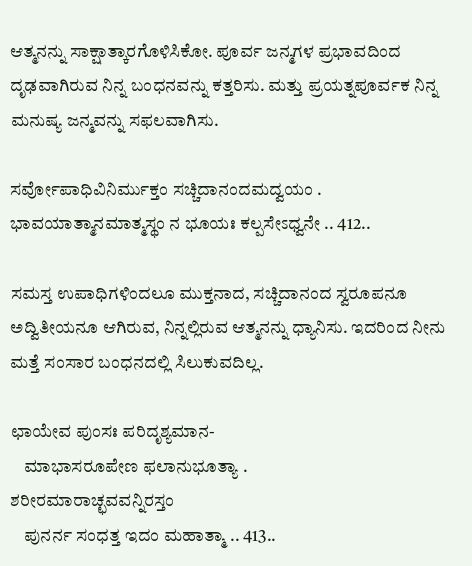ಆತ್ಮನನ್ನು ಸಾಕ್ಷಾತ್ಕಾರಗೊಳಿಸಿಕೋ. ಪೂರ್ವ ಜನ್ಮಗಳ ಪ್ರಭಾವದಿಂದ ದೃಢವಾಗಿರುವ ನಿನ್ನ ಬಂಧನವನ್ನು ಕತ್ತರಿಸು. ಮತ್ತು ಪ್ರಯತ್ನಪೂರ್ವಕ ನಿನ್ನ ಮನುಷ್ಯ ಜನ್ಮವನ್ನು ಸಫಲವಾಗಿಸು.

ಸರ್ವೋಪಾಧಿವಿನಿರ್ಮುಕ್ತಂ ಸಚ್ಚಿದಾನಂದಮದ್ವಯಂ .
ಭಾವಯಾತ್ಮಾನಮಾತ್ಮಸ್ಥಂ ನ ಭೂಯಃ ಕಲ್ಪಸೇಽಧ್ವನೇ .. 412..

ಸಮಸ್ತ ಉಪಾಧಿಗಳಿಂದಲೂ ಮುಕ್ತನಾದ, ಸಚ್ಚಿದಾನಂದ ಸ್ವರೂಪನೂ ಅದ್ವಿತೀಯನೂ ಆಗಿರುವ, ನಿನ್ನಲ್ಲಿರುವ ಆತ್ಮನನ್ನು ಧ್ಯಾನಿಸು. ಇದರಿಂದ ನೀನು ಮತ್ತೆ ಸಂಸಾರ ಬಂಧನದಲ್ಲಿ ಸಿಲುಕುವದಿಲ್ಲ.

ಛಾಯೇವ ಪುಂಸಃ ಪರಿದೃಶ್ಯಮಾನ-
    ಮಾಭಾಸರೂಪೇಣ ಫಲಾನುಭೂತ್ಯಾ .
ಶರೀರಮಾರಾಚ್ಛವವನ್ನಿರಸ್ತಂ
    ಪುನರ್ನ ಸಂಧತ್ತ ಇದಂ ಮಹಾತ್ಮಾ .. 413..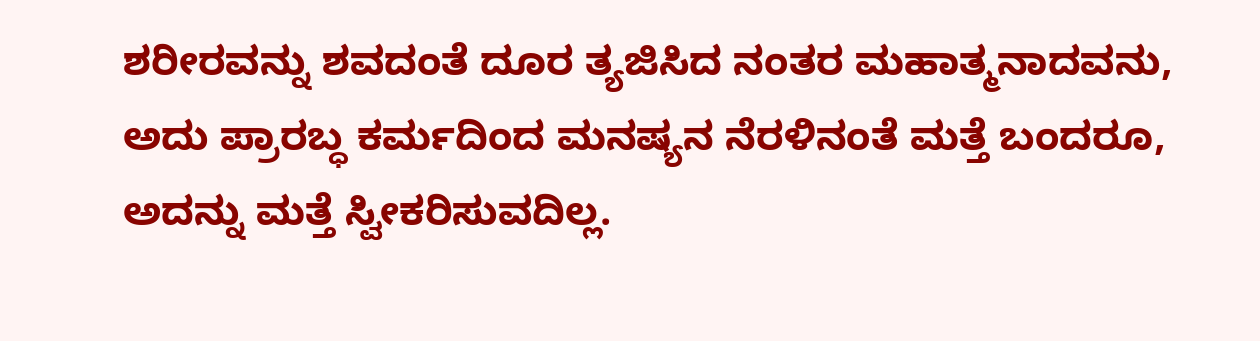ಶರೀರವನ್ನು ಶವದಂತೆ ದೂರ ತ್ಯಜಿಸಿದ ನಂತರ ಮಹಾತ್ಮನಾದವನು, ಅದು ಪ್ರಾರಬ್ಧ ಕರ್ಮದಿಂದ ಮನಷ್ಯನ ನೆರಳಿನಂತೆ ಮತ್ತೆ ಬಂದರೂ, ಅದನ್ನು ಮತ್ತೆ ಸ್ವೀಕರಿಸುವದಿಲ್ಲ.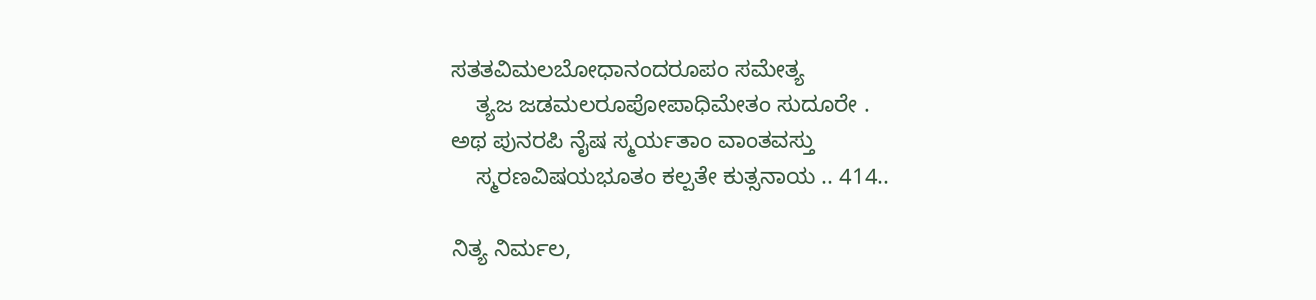ಸತತವಿಮಲಬೋಧಾನಂದರೂಪಂ ಸಮೇತ್ಯ
    ತ್ಯಜ ಜಡಮಲರೂಪೋಪಾಧಿಮೇತಂ ಸುದೂರೇ .
ಅಥ ಪುನರಪಿ ನೈಷ ಸ್ಮರ್ಯತಾಂ ವಾಂತವಸ್ತು
    ಸ್ಮರಣವಿಷಯಭೂತಂ ಕಲ್ಪತೇ ಕುತ್ಸನಾಯ .. 414..

ನಿತ್ಯ ನಿರ್ಮಲ,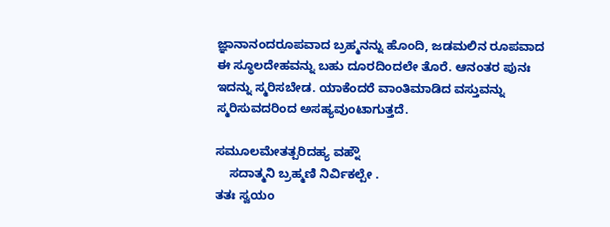ಜ್ಞಾನಾನಂದರೂಪವಾದ ಬ್ರಹ್ಮನನ್ನು ಹೊಂದಿ, ಜಡಮಲಿನ ರೂಪವಾದ ಈ ಸ್ಥೂಲದೇಹವನ್ನು ಬಹು ದೂರದಿಂದಲೇ ತೊರೆ. ಆನಂತರ ಪುನಃ ಇದನ್ನು ಸ್ಮರಿಸಬೇಡ. ಯಾಕೆಂದರೆ ವಾಂತಿಮಾಡಿದ ವಸ್ತುವನ್ನು ಸ್ಮರಿಸುವದರಿಂದ ಅಸಹ್ಯವುಂಟಾಗುತ್ತದೆ.

ಸಮೂಲಮೇತತ್ಪರಿದಹ್ಯ ವಹ್ನೌ
    ಸದಾತ್ಮನಿ ಬ್ರಹ್ಮಣಿ ನಿರ್ವಿಕಲ್ಪೇ .
ತತಃ ಸ್ವಯಂ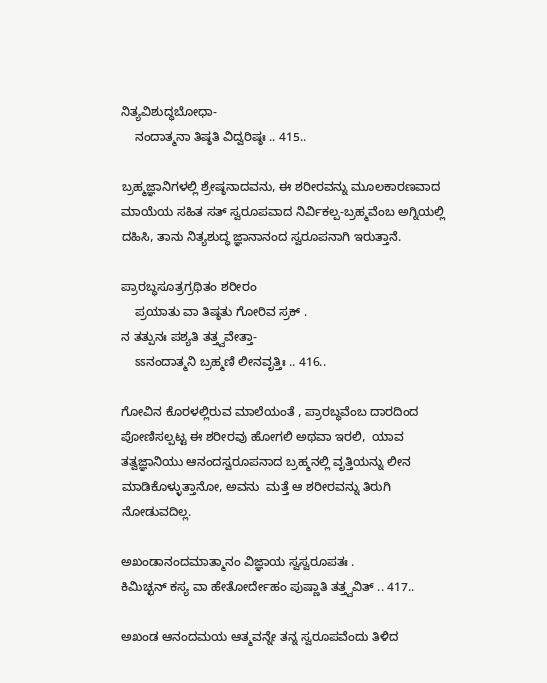ನಿತ್ಯವಿಶುದ್ಧಬೋಧಾ-
    ನಂದಾತ್ಮನಾ ತಿಷ್ಠತಿ ವಿದ್ವರಿಷ್ಠಃ .. 415..

ಬ್ರಹ್ಮಜ್ಞಾನಿಗಳಲ್ಲಿ ಶ್ರೇಷ್ಠನಾದವನು, ಈ ಶರೀರವನ್ನು ಮೂಲಕಾರಣವಾದ ಮಾಯೆಯ ಸಹಿತ ಸತ್ ಸ್ವರೂಪವಾದ ನಿರ್ವಿಕಲ್ಪ-ಬ್ರಹ್ಮವೆಂಬ ಅಗ್ನಿಯಲ್ಲಿ ದಹಿಸಿ, ತಾನು ನಿತ್ಯಶುದ್ಧ ಜ್ಞಾನಾನಂದ ಸ್ವರೂಪನಾಗಿ ಇರುತ್ತಾನೆ.

ಪ್ರಾರಬ್ಧಸೂತ್ರಗ್ರಥಿತಂ ಶರೀರಂ
    ಪ್ರಯಾತು ವಾ ತಿಷ್ಠತು ಗೋರಿವ ಸ್ರಕ್ .
ನ ತತ್ಪುನಃ ಪಶ್ಯತಿ ತತ್ತ್ವವೇತ್ತಾ-
    ಽಽನಂದಾತ್ಮನಿ ಬ್ರಹ್ಮಣಿ ಲೀನವೃತ್ತಿಃ .. 416..

ಗೋವಿನ ಕೊರಳಲ್ಲಿರುವ ಮಾಲೆಯಂತೆ , ಪ್ರಾರಬ್ಧವೆಂಬ ದಾರದಿಂದ ಪೋಣಿಸಲ್ಪಟ್ಟ ಈ ಶರೀರವು ಹೋಗಲಿ ಅಥವಾ ಇರಲಿ,  ಯಾವ ತತ್ವಜ್ಞಾನಿಯು ಆನಂದಸ್ವರೂಪನಾದ ಬ್ರಹ್ಮನಲ್ಲಿ ವೃತ್ತಿಯನ್ನು ಲೀನ ಮಾಡಿಕೊಳ್ಳುತ್ತಾನೋ, ಅವನು  ಮತ್ತೆ ಆ ಶರೀರವನ್ನು ತಿರುಗಿ ನೋಡುವದಿಲ್ಲ.

ಅಖಂಡಾನಂದಮಾತ್ಮಾನಂ ವಿಜ್ಞಾಯ ಸ್ವಸ್ವರೂಪತಃ .
ಕಿಮಿಚ್ಛನ್ ಕಸ್ಯ ವಾ ಹೇತೋರ್ದೇಹಂ ಪುಷ್ಣಾತಿ ತತ್ತ್ವವಿತ್ .. 417..

ಅಖಂಡ ಆನಂದಮಯ ಆತ್ಮವನ್ನೇ ತನ್ನ ಸ್ವರೂಪವೆಂದು ತಿಳಿದ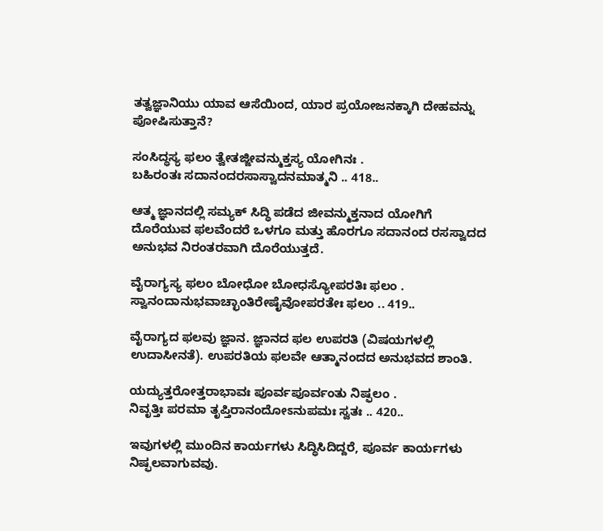ತತ್ವಜ್ಞಾನಿಯು ಯಾವ ಆಸೆಯಿಂದ, ಯಾರ ಪ್ರಯೋಜನಕ್ಕಾಗಿ ದೇಹವನ್ನು ಪೋಷಿಸುತ್ತಾನೆ?

ಸಂಸಿದ್ಧಸ್ಯ ಫಲಂ ತ್ವೇತಜ್ಜೀವನ್ಮುಕ್ತಸ್ಯ ಯೋಗಿನಃ .
ಬಹಿರಂತಃ ಸದಾನಂದರಸಾಸ್ವಾದನಮಾತ್ಮನಿ .. 418..

ಆತ್ಮ ಜ್ಞಾನದಲ್ಲಿ ಸಮ್ಯಕ್ ಸಿದ್ಧಿ ಪಡೆದ ಜೀವನ್ಮುಕ್ತನಾದ ಯೋಗಿಗೆ ದೊರೆಯುವ ಫಲವೆಂದರೆ ಒಳಗೂ ಮತ್ತು ಹೊರಗೂ ಸದಾನಂದ ರಸಸ್ವಾದದ ಅನುಭವ ನಿರಂತರವಾಗಿ ದೊರೆಯುತ್ತದೆ.

ವೈರಾಗ್ಯಸ್ಯ ಫಲಂ ಬೋಧೋ ಬೋಧಸ್ಯೋಪರತಿಃ ಫಲಂ .
ಸ್ವಾನಂದಾನುಭವಾಚ್ಛಾಂತಿರೇಷೈವೋಪರತೇಃ ಫಲಂ .. 419..

ವೈರಾಗ್ಯದ ಫಲವು ಜ್ಞಾನ. ಜ್ಞಾನದ ಫಲ ಉಪರತಿ (ವಿಷಯಗಳಲ್ಲಿ ಉದಾಸೀನತೆ). ಉಪರತಿಯ ಫಲವೇ ಆತ್ಮಾನಂದದ ಅನುಭವದ ಶಾಂತಿ.

ಯದ್ಯುತ್ತರೋತ್ತರಾಭಾವಃ ಪೂರ್ವಪೂರ್ವಂತು ನಿಷ್ಫಲಂ .
ನಿವೃತ್ತಿಃ ಪರಮಾ ತೃಪ್ತಿರಾನಂದೋಽನುಪಮಃ ಸ್ವತಃ .. 420..

ಇವುಗಳಲ್ಲಿ ಮುಂದಿನ ಕಾರ್ಯಗಳು ಸಿದ್ಧಿಸಿದಿದ್ದರೆ, ಪೂರ್ವ ಕಾರ್ಯಗಳು ನಿಷ್ಫಲವಾಗುವವು.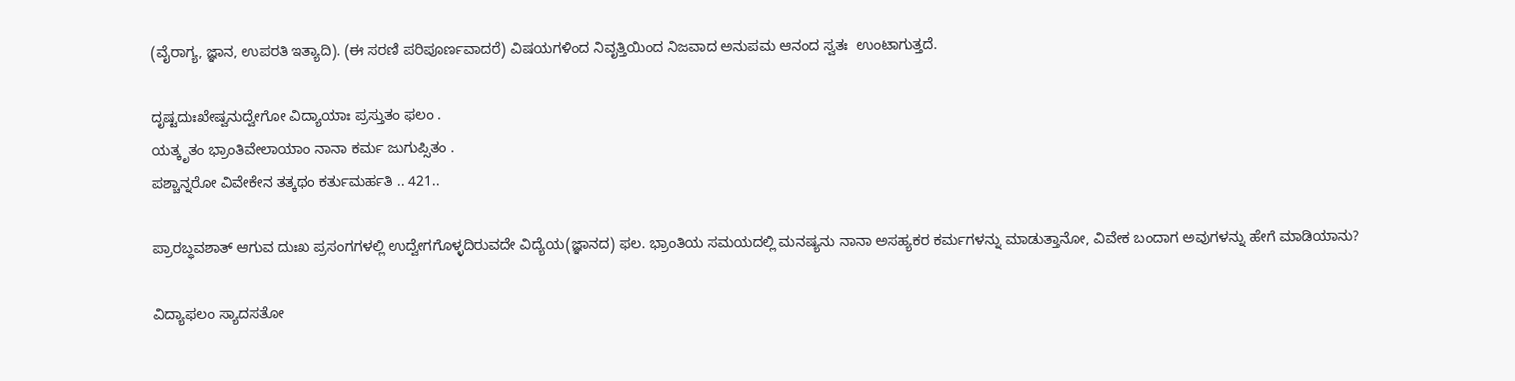(ವೈರಾಗ್ಯ, ಜ್ಞಾನ, ಉಪರತಿ ಇತ್ಯಾದಿ). (ಈ ಸರಣಿ ಪರಿಪೂರ್ಣವಾದರೆ) ವಿಷಯಗಳಿಂದ ನಿವೃತ್ತಿಯಿಂದ ನಿಜವಾದ ಅನುಪಮ ಆನಂದ ಸ್ವತಃ  ಉಂಟಾಗುತ್ತದೆ.

ದೃಷ್ಟದುಃಖೇಷ್ವನುದ್ವೇಗೋ ವಿದ್ಯಾಯಾಃ ಪ್ರಸ್ತುತಂ ಫಲಂ .
ಯತ್ಕೃತಂ ಭ್ರಾಂತಿವೇಲಾಯಾಂ ನಾನಾ ಕರ್ಮ ಜುಗುಪ್ಸಿತಂ .
ಪಶ್ಚಾನ್ನರೋ ವಿವೇಕೇನ ತತ್ಕಥಂ ಕರ್ತುಮರ್ಹತಿ .. 421..

ಪ್ರಾರಬ್ಧವಶಾತ್ ಆಗುವ ದುಃಖ ಪ್ರಸಂಗಗಳಲ್ಲಿ ಉದ್ವೇಗಗೊಳ್ಳದಿರುವದೇ ವಿದ್ಯೆಯ(ಜ್ಞಾನದ) ಫಲ. ಭ್ರಾಂತಿಯ ಸಮಯದಲ್ಲಿ ಮನಷ್ಯನು ನಾನಾ ಅಸಹ್ಯಕರ ಕರ್ಮಗಳನ್ನು ಮಾಡುತ್ತಾನೋ, ವಿವೇಕ ಬಂದಾಗ ಅವುಗಳನ್ನು ಹೇಗೆ ಮಾಡಿಯಾನು?

ವಿದ್ಯಾಫಲಂ ಸ್ಯಾದಸತೋ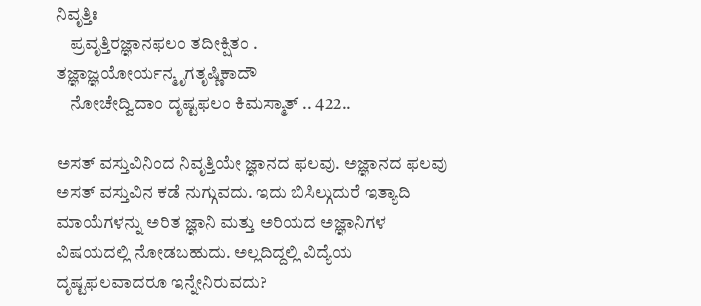ನಿವೃತ್ತಿಃ
    ಪ್ರವೃತ್ತಿರಜ್ಞಾನಫಲಂ ತದೀಕ್ಷಿತಂ .
ತಜ್ಞಾಜ್ಞಯೋರ್ಯನ್ಮೃಗತೃಷ್ಣಿಕಾದೌ
    ನೋಚೇದ್ವಿದಾಂ ದೃಷ್ಟಫಲಂ ಕಿಮಸ್ಮಾತ್ .. 422..

ಅಸತ್ ವಸ್ತುವಿನಿಂದ ನಿವೃತ್ತಿಯೇ ಜ್ಞಾನದ ಫಲವು. ಅಜ್ಞಾನದ ಫಲವು ಅಸತ್ ವಸ್ತುವಿನ ಕಡೆ ನುಗ್ಗುವದು. ಇದು ಬಿಸಿಲ್ಗುದುರೆ ಇತ್ಯಾದಿ ಮಾಯೆಗಳನ್ನು ಅರಿತ ಜ್ಞಾನಿ ಮತ್ತು ಅರಿಯದ ಅಜ್ಞಾನಿಗಳ ವಿಷಯದಲ್ಲಿ ನೋಡಬಹುದು. ಅಲ್ಲದಿದ್ದಲ್ಲಿ ವಿದ್ಯೆಯ ದೃಷ್ಟಫಲವಾದರೂ ಇನ್ನೇನಿರುವದು?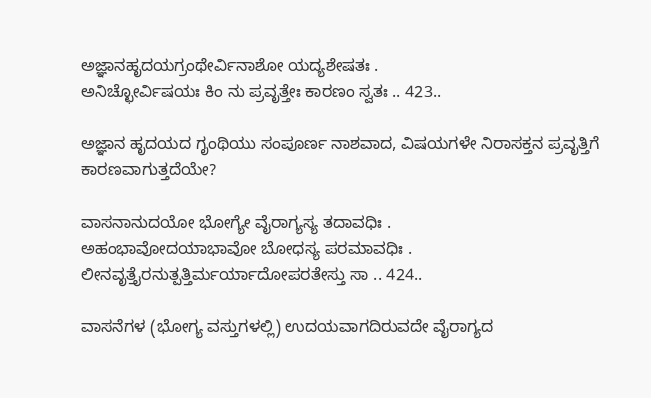ಅಜ್ಞಾನಹೃದಯಗ್ರಂಥೇರ್ವಿನಾಶೋ ಯದ್ಯಶೇಷತಃ .
ಅನಿಚ್ಛೋರ್ವಿಷಯಃ ಕಿಂ ನು ಪ್ರವೃತ್ತೇಃ ಕಾರಣಂ ಸ್ವತಃ .. 423..

ಅಜ್ಞಾನ ಹೃದಯದ ಗೃಂಥಿಯು ಸಂಪೂರ್ಣ ನಾಶವಾದ, ವಿಷಯಗಳೇ ನಿರಾಸಕ್ತನ ಪ್ರವೃತ್ತಿಗೆ ಕಾರಣವಾಗುತ್ತದೆಯೇ?

ವಾಸನಾನುದಯೋ ಭೋಗ್ಯೇ ವೈರಾಗ್ಯಸ್ಯ ತದಾವಧಿಃ .
ಅಹಂಭಾವೋದಯಾಭಾವೋ ಬೋಧಸ್ಯ ಪರಮಾವಧಿಃ .
ಲೀನವೃತ್ತೈರನುತ್ಪತ್ತಿರ್ಮರ್ಯಾದೋಪರತೇಸ್ತು ಸಾ .. 424..

ವಾಸನೆಗಳ (ಭೋಗ್ಯ ವಸ್ತುಗಳಲ್ಲಿ) ಉದಯವಾಗದಿರುವದೇ ವೈರಾಗ್ಯದ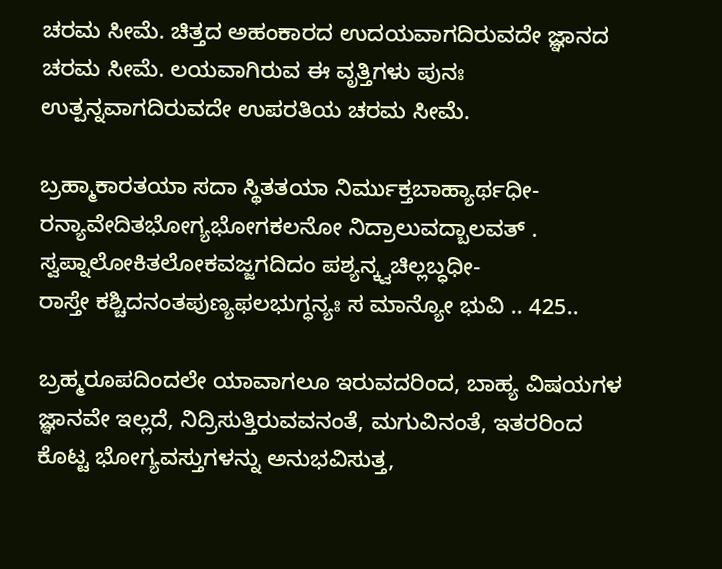ಚರಮ ಸೀಮೆ. ಚಿತ್ತದ ಅಹಂಕಾರದ ಉದಯವಾಗದಿರುವದೇ ಜ್ಞಾನದ ಚರಮ ಸೀಮೆ. ಲಯವಾಗಿರುವ ಈ ವೃತ್ತಿಗಳು ಪುನಃ ಉತ್ಪನ್ನವಾಗದಿರುವದೇ ಉಪರತಿಯ ಚರಮ ಸೀಮೆ.

ಬ್ರಹ್ಮಾಕಾರತಯಾ ಸದಾ ಸ್ಥಿತತಯಾ ನಿರ್ಮುಕ್ತಬಾಹ್ಯಾರ್ಥಧೀ-
ರನ್ಯಾವೇದಿತಭೋಗ್ಯಭೋಗಕಲನೋ ನಿದ್ರಾಲುವದ್ಬಾಲವತ್ .
ಸ್ವಪ್ನಾಲೋಕಿತಲೋಕವಜ್ಜಗದಿದಂ ಪಶ್ಯನ್ಕ್ವಚಿಲ್ಲಬ್ಧಧೀ-
ರಾಸ್ತೇ ಕಶ್ಚಿದನಂತಪುಣ್ಯಫಲಭುಗ್ಧನ್ಯಃ ಸ ಮಾನ್ಯೋ ಭುವಿ .. 425..

ಬ್ರಹ್ಮರೂಪದಿಂದಲೇ ಯಾವಾಗಲೂ ಇರುವದರಿಂದ, ಬಾಹ್ಯ ವಿಷಯಗಳ ಜ್ಞಾನವೇ ಇಲ್ಲದೆ, ನಿದ್ರಿಸುತ್ತಿರುವವನಂತೆ, ಮಗುವಿನಂತೆ, ಇತರರಿಂದ ಕೊಟ್ಟ ಭೋಗ್ಯವಸ್ತುಗಳನ್ನು ಅನುಭವಿಸುತ್ತ,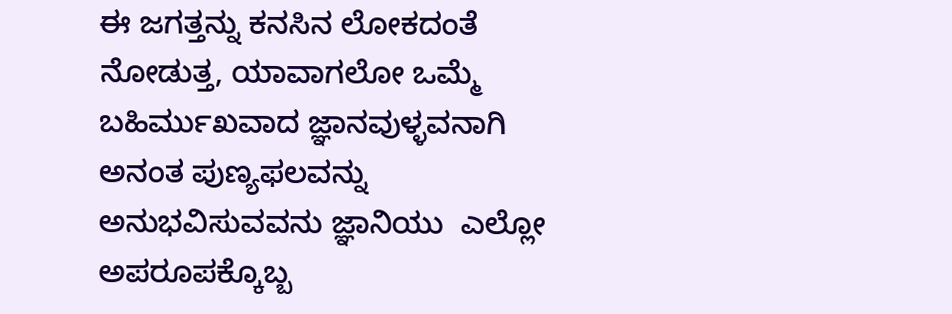ಈ ಜಗತ್ತನ್ನು ಕನಸಿನ ಲೋಕದಂತೆ ನೋಡುತ್ತ, ಯಾವಾಗಲೋ ಒಮ್ಮೆ ಬಹಿರ್ಮುಖವಾದ ಜ್ಞಾನವುಳ್ಳವನಾಗಿ ಅನಂತ ಪುಣ್ಯಫಲವನ್ನು ಅನುಭವಿಸುವವನು ಜ್ಞಾನಿಯು  ಎಲ್ಲೋ ಅಪರೂಪಕ್ಕೊಬ್ಬ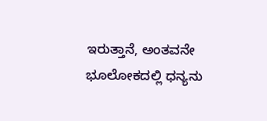ಇರುತ್ತಾನೆ, ಅಂತವನೇ ಭೂಲೋಕದಲ್ಲಿ ಧನ್ಯನು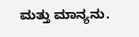ಮತ್ತು ಮಾನ್ಯನು.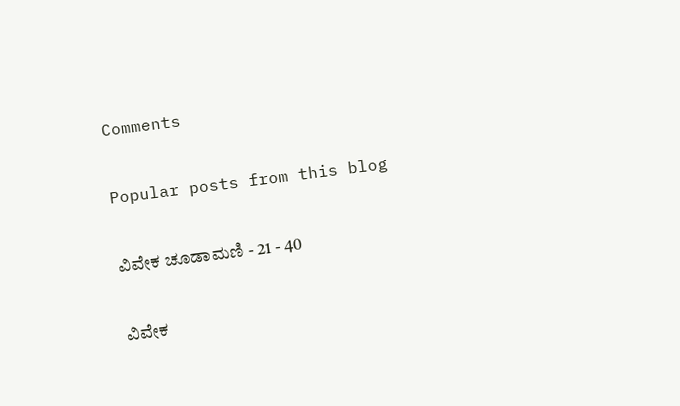Comments

Popular posts from this blog

ವಿವೇಕ ಚೂಡಾಮಣಿ - 21 - 40

ವಿವೇಕ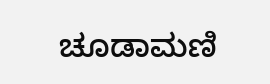ಚೂಡಾಮಣಿ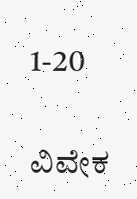1-20

ವಿವೇಕ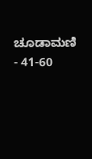ಚೂಡಾಮಣಿ - 41-60